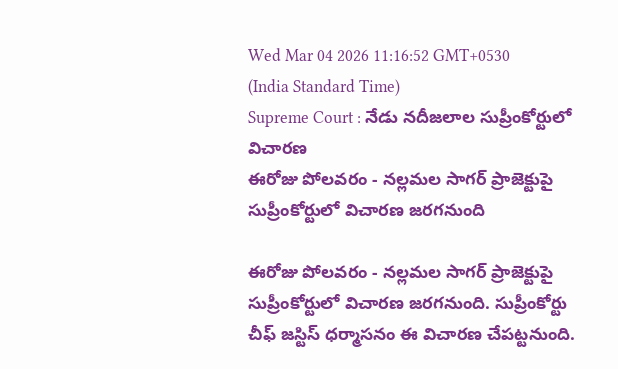Wed Mar 04 2026 11:16:52 GMT+0530 (India Standard Time)
Supreme Court : నేడు నదీజలాల సుప్రీంకోర్టులో విచారణ
ఈరోజు పోలవరం - నల్లమల సాగర్ ప్రాజెక్టుపై సుప్రీంకోర్టులో విచారణ జరగనుంది

ఈరోజు పోలవరం - నల్లమల సాగర్ ప్రాజెక్టుపై సుప్రీంకోర్టులో విచారణ జరగనుంది. సుప్రీంకోర్టు చీఫ్ జస్టిస్ ధర్మాసనం ఈ విచారణ చేపట్టనుంది.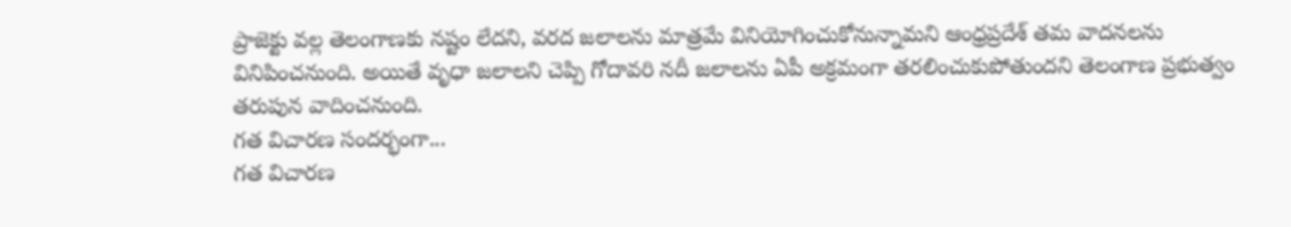ప్రాజెక్టు వల్ల తెలంగాణకు నష్టం లేదని, వరద జలాలను మాత్రమే వినియోగించుకోనున్నామని ఆంధ్రప్రదేశ్ తమ వాదనలను వినిపించనుంది. అయితే వృధా జలాలని చెప్పి గోదావరి నదీ జలాలను ఏపీ అక్రమంగా తరలించుకుపోతుందని తెలంగాణ ప్రభుత్వం తరుపున వాదించనుంది.
గత విచారణ సందర్భంగా...
గత విచారణ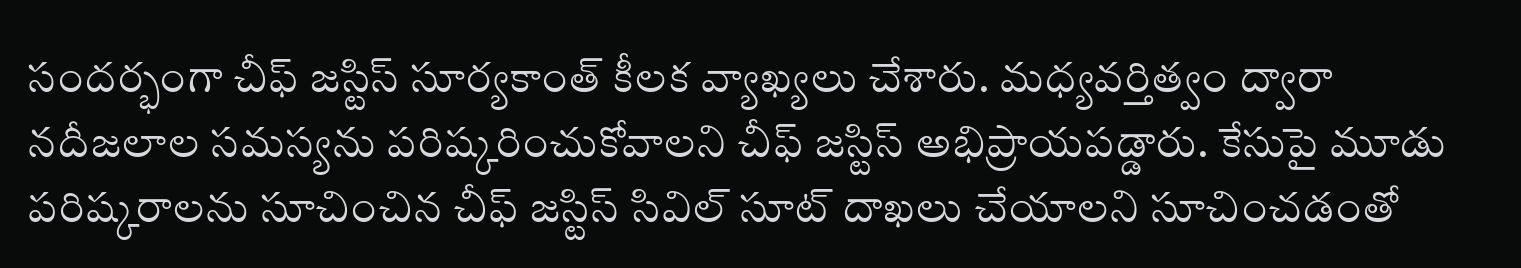సందర్భంగా చీఫ్ జస్టిస్ సూర్యకాంత్ కీలక వ్యాఖ్యలు చేశారు. మధ్యవర్తిత్వం ద్వారా నదీజలాల సమస్యను పరిష్కరించుకోవాలని చీఫ్ జస్టిస్ అభిప్రాయపడ్డారు. కేసుపై మూడు పరిష్కరాలను సూచించిన చీఫ్ జస్టిస్ సివిల్ సూట్ దాఖలు చేయాలని సూచించడంతో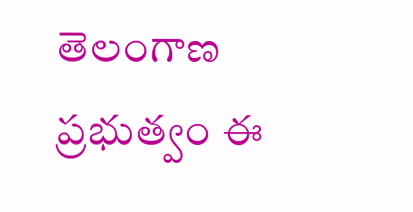తెలంగాణ ప్రభుత్వం ఈ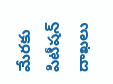మేరకు పిటీషన్ దాఖలు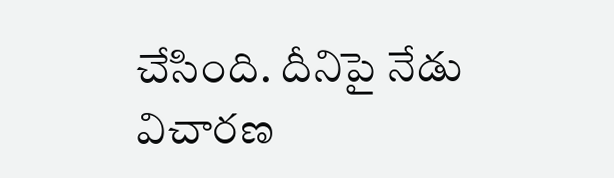చేసింది. దీనిపై నేడు విచారణ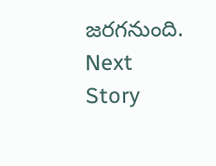జరగనుంది.
Next Story